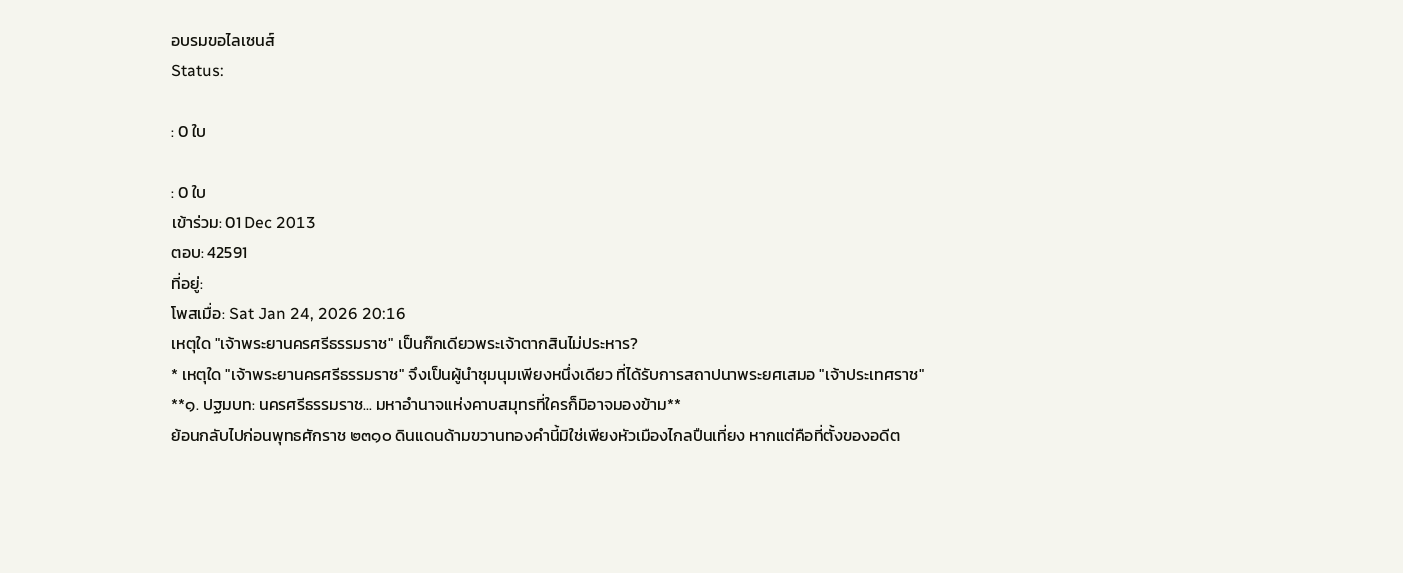อบรมขอไลเซนส์
Status:

: 0 ใบ

: 0 ใบ
เข้าร่วม: 01 Dec 2013
ตอบ: 42591
ที่อยู่:
โพสเมื่อ: Sat Jan 24, 2026 20:16
เหตุใด "เจ้าพระยานครศรีธรรมราช" เป็นก๊กเดียวพระเจ้าตากสินไม่ประหาร?
* เหตุใด "เจ้าพระยานครศรีธรรมราช" จึงเป็นผู้นำชุมนุมเพียงหนึ่งเดียว ที่ได้รับการสถาปนาพระยศเสมอ "เจ้าประเทศราช"
**๑. ปฐมบท: นครศรีธรรมราช... มหาอำนาจแห่งคาบสมุทรที่ใครก็มิอาจมองข้าม**
ย้อนกลับไปก่อนพุทธศักราช ๒๓๑๐ ดินแดนด้ามขวานทองคำนี้มิใช่เพียงหัวเมืองไกลปืนเที่ยง หากแต่คือที่ตั้งของอดีต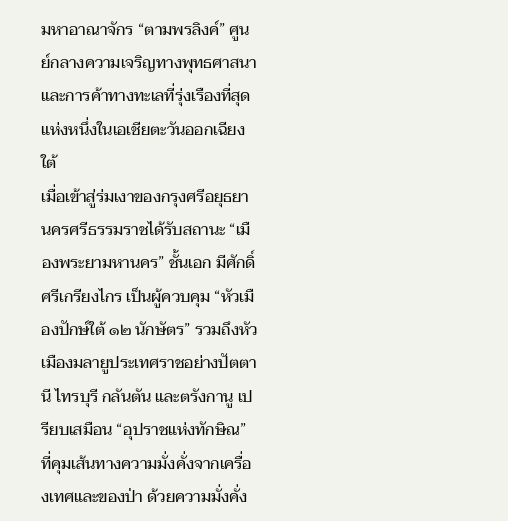มหาอาณาจักร “ตามพรลิงค์” ศูนย์กลางความเจริญทางพุทธศาสนาและการค้าทางทะเลที่รุ่งเรืองที่สุดแห่งหนึ่งในเอเชียตะวันออกเฉียงใต้
เมื่อเข้าสู่ร่มเงาของกรุงศรีอยุธยา นครศรีธรรมราชได้รับสถานะ “เมืองพระยามหานคร” ชั้นเอก มีศักดิ์ศรีเกรียงไกร เป็นผู้ควบคุม “หัวเมืองปักษ์ใต้ ๑๒ นักษัตร” รวมถึงหัวเมืองมลายูประเทศราชอย่างปัตตานี ไทรบุรี กลันตัน และตรังกานู เปรียบเสมือน “อุปราชแห่งทักษิณ” ที่คุมเส้นทางความมั่งคั่งจากเครื่องเทศและของป่า ด้วยความมั่งคั่ง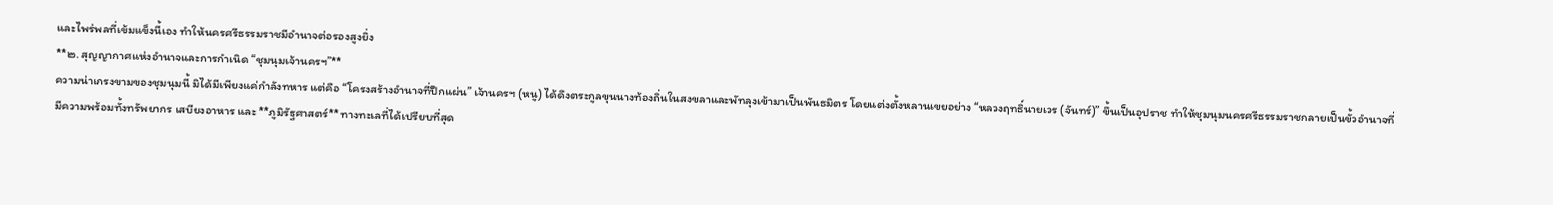และไพร่พลที่เข้มแข็งนี้เอง ทำให้นครศรีธรรมราชมีอำนาจต่อรองสูงยิ่ง
**๒. สุญญากาศแห่งอำนาจและการกำเนิด “ชุมนุมเจ้านครฯ”**
ความน่าเกรงขามของชุมนุมนี้ มิได้มีเพียงแค่กำลังทหาร แต่คือ “โครงสร้างอำนาจที่ปึกแผ่น” เจ้านครฯ (หนู) ได้ดึงตระกูลขุนนางท้องถิ่นในสงขลาและพัทลุงเข้ามาเป็นพันธมิตร โดยแต่งตั้งหลานเขยอย่าง “หลวงฤทธิ์นายเวร (จันทร์)” ขึ้นเป็นอุปราช ทำให้ชุมนุมนครศรีธรรมราชกลายเป็นขั้วอำนาจที่มีความพร้อมทั้งทรัพยากร เสบียงอาหาร และ **ภูมิรัฐศาสตร์** ทางทะเลที่ได้เปรียบที่สุด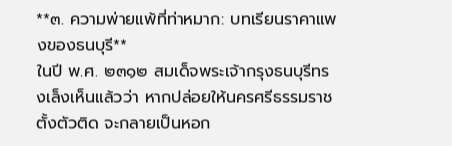**๓. ความพ่ายแพ้ที่ท่าหมาก: บทเรียนราคาแพงของธนบุรี**
ในปี พ.ศ. ๒๓๑๒ สมเด็จพระเจ้ากรุงธนบุรีทรงเล็งเห็นแล้วว่า หากปล่อยให้นครศรีธรรมราชตั้งตัวติด จะกลายเป็นหอก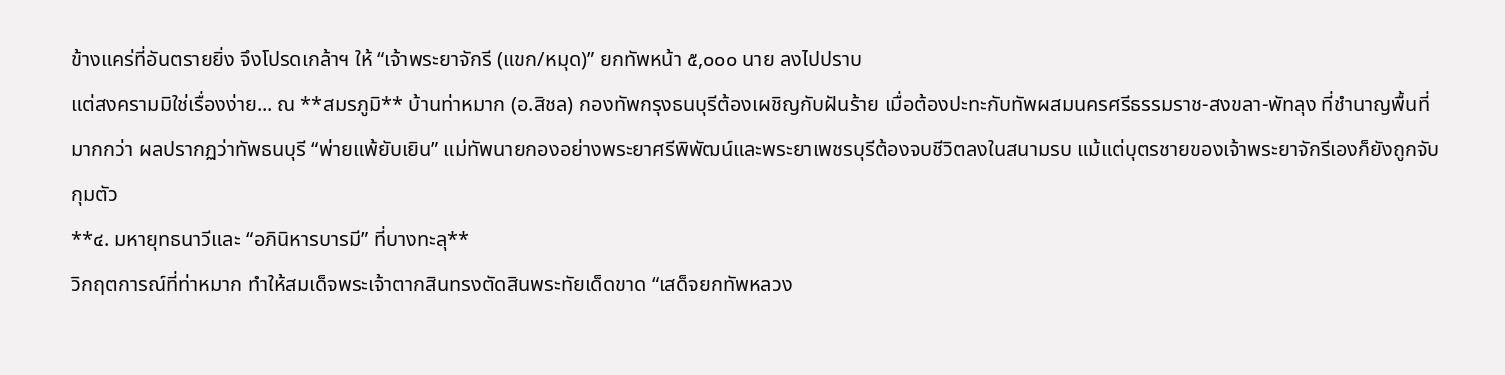ข้างแคร่ที่อันตรายยิ่ง จึงโปรดเกล้าฯ ให้ “เจ้าพระยาจักรี (แขก/หมุด)” ยกทัพหน้า ๕,๐๐๐ นาย ลงไปปราบ
แต่สงครามมิใช่เรื่องง่าย... ณ **สมรภูมิ** บ้านท่าหมาก (อ.สิชล) กองทัพกรุงธนบุรีต้องเผชิญกับฝันร้าย เมื่อต้องปะทะกับทัพผสมนครศรีธรรมราช-สงขลา-พัทลุง ที่ชำนาญพื้นที่มากกว่า ผลปรากฏว่าทัพธนบุรี “พ่ายแพ้ยับเยิน” แม่ทัพนายกองอย่างพระยาศรีพิพัฒน์และพระยาเพชรบุรีต้องจบชีวิตลงในสนามรบ แม้แต่บุตรชายของเจ้าพระยาจักรีเองก็ยังถูกจับกุมตัว
**๔. มหายุทธนาวีและ “อภินิหารบารมี” ที่บางทะลุ**
วิกฤตการณ์ที่ท่าหมาก ทำให้สมเด็จพระเจ้าตากสินทรงตัดสินพระทัยเด็ดขาด “เสด็จยกทัพหลวง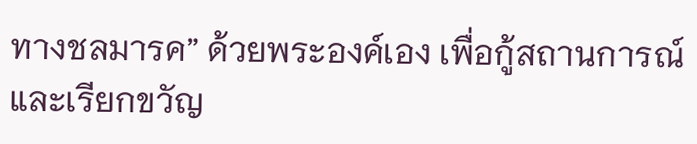ทางชลมารค” ด้วยพระองค์เอง เพื่อกู้สถานการณ์และเรียกขวัญ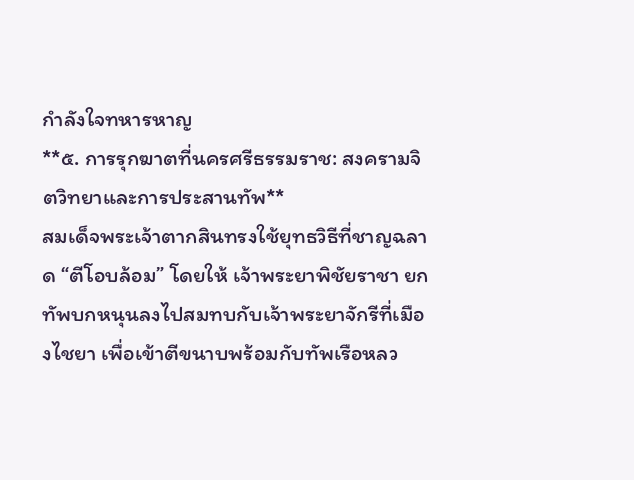กำลังใจทหารหาญ
**๕. การรุกฆาตที่นครศรีธรรมราช: สงครามจิตวิทยาและการประสานทัพ**
สมเด็จพระเจ้าตากสินทรงใช้ยุทธวิธีที่ชาญฉลาด “ตีโอบล้อม” โดยให้ เจ้าพระยาพิชัยราชา ยกทัพบกหนุนลงไปสมทบกับเจ้าพระยาจักรีที่เมืองไชยา เพื่อเข้าตีขนาบพร้อมกับทัพเรือหลว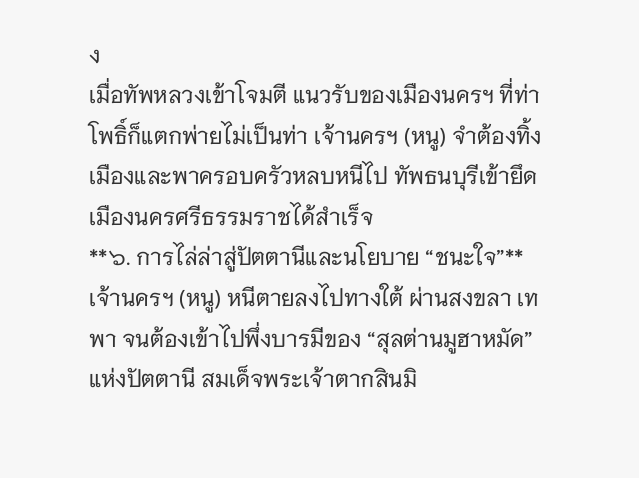ง
เมื่อทัพหลวงเข้าโจมตี แนวรับของเมืองนครฯ ที่ท่าโพธิ์ก็แตกพ่ายไม่เป็นท่า เจ้านครฯ (หนู) จำต้องทิ้งเมืองและพาครอบครัวหลบหนีไป ทัพธนบุรีเข้ายึดเมืองนครศรีธรรมราชได้สำเร็จ
**๖. การไล่ล่าสู่ปัตตานีและนโยบาย “ชนะใจ”**
เจ้านครฯ (หนู) หนีตายลงไปทางใต้ ผ่านสงขลา เทพา จนต้องเข้าไปพึ่งบารมีของ “สุลต่านมูฮาหมัด” แห่งปัตตานี สมเด็จพระเจ้าตากสินมิ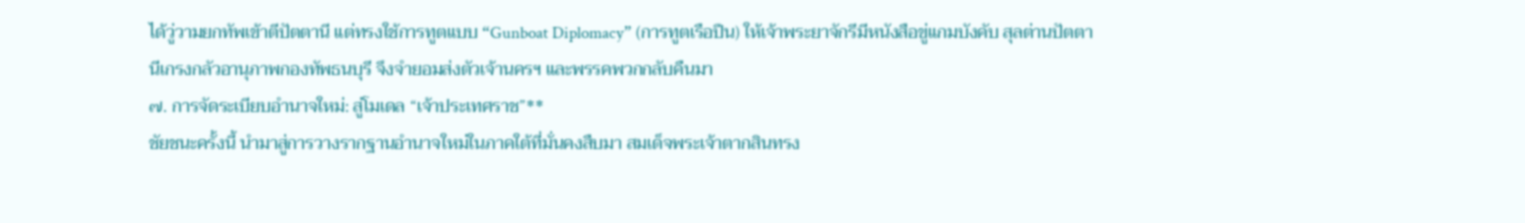ได้วู่วามยกทัพเข้าตีปัตตานี แต่ทรงใช้การทูตแบบ “Gunboat Diplomacy” (การทูตเรือปืน) ให้เจ้าพระยาจักรีมีหนังสือขู่แกมบังคับ สุลต่านปัตตานีเกรงกลัวอานุภาพกองทัพธนบุรี จึงจำยอมส่งตัวเจ้านครฯ และพรรคพวกกลับคืนมา
๗. การจัดระเบียบอำนาจใหม่: สู่โมเดล “เจ้าประเทศราช”**
ชัยชนะครั้งนี้ นำมาสู่การวางรากฐานอำนาจใหม่ในภาคใต้ที่มั่นคงสืบมา สมเด็จพระเจ้าตากสินทรง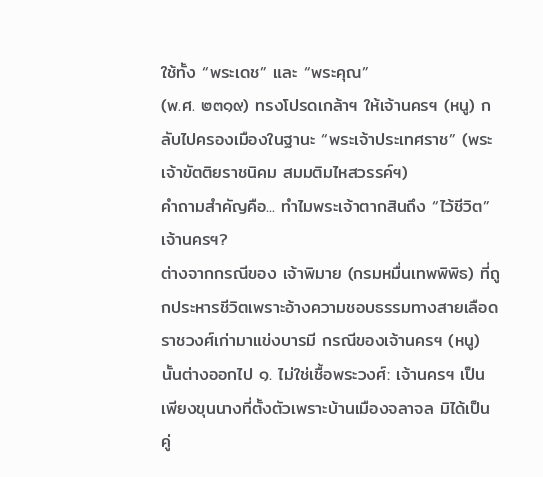ใช้ทั้ง “พระเดช” และ “พระคุณ”
(พ.ศ. ๒๓๑๙) ทรงโปรดเกล้าฯ ให้เจ้านครฯ (หนู) กลับไปครองเมืองในฐานะ “พระเจ้าประเทศราช” (พระเจ้าขัตติยราชนิคม สมมติมไหสวรรค์ฯ)
คำถามสำคัญคือ... ทำไมพระเจ้าตากสินถึง “ไว้ชีวิต” เจ้านครฯ?
ต่างจากกรณีของ เจ้าพิมาย (กรมหมื่นเทพพิพิธ) ที่ถูกประหารชีวิตเพราะอ้างความชอบธรรมทางสายเลือดราชวงศ์เก่ามาแข่งบารมี กรณีของเจ้านครฯ (หนู) นั้นต่างออกไป ๑. ไม่ใช่เชื้อพระวงศ์: เจ้านครฯ เป็นเพียงขุนนางที่ตั้งตัวเพราะบ้านเมืองจลาจล มิได้เป็นคู่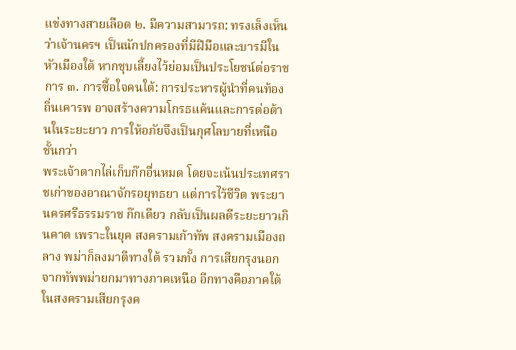แข่งทางสายเลือด ๒. มีความสามารถ: ทรงเล็งเห็นว่าเจ้านครฯ เป็นนักปกครองที่มีฝีมือและบารมีในหัวเมืองใต้ หากชุบเลี้ยงไว้ย่อมเป็นประโยชน์ต่อราชการ ๓. การซื้อใจคนใต้: การประหารผู้นำที่คนท้องถิ่นเคารพ อาจสร้างความโกรธแค้นและการต่อต้านในระยะยาว การให้อภัยจึงเป็นกุศโลบายที่เหนือชั้นกว่า
พระเจ้าตากไล่เก็บก๊กอื่นหมด โดยจะเน้นประเทศราชเก่าของอาณาจักรอยุทธยา แต่การไว้ชีวิต พระยานครศรีธรรมราช ก๊กเดียว กลับเป็นผลดีระยะยาวเกินคาด เพราะในยุค สงครามเก้าทัพ สงครามเมืองถลาง พม่าก็ลงมาตีทางใต้ รวมทั้ง การเสียกรุงนอกจากทัพพม่ายกมาทางภาคเหนือ อีกทางคือภาคใต้ ในสงครามเสียกรุงค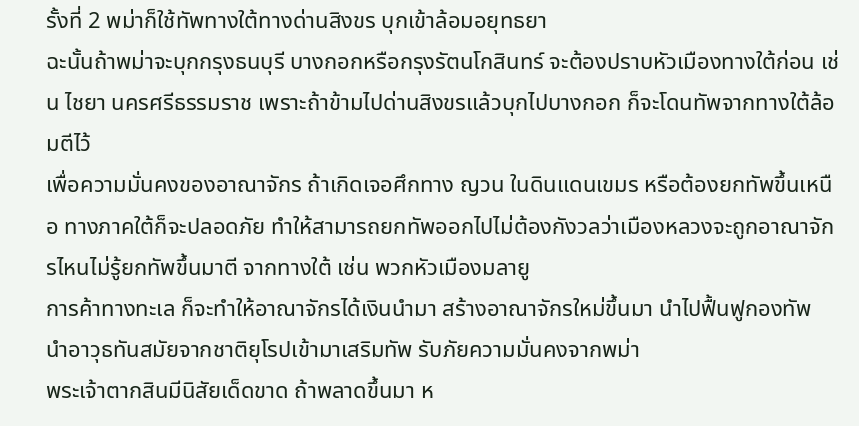รั้งที่ 2 พม่าก็ใช้ทัพทางใต้ทางด่านสิงขร บุกเข้าล้อมอยุทธยา
ฉะนั้นถ้าพม่าจะบุกกรุงธนบุรี บางกอกหรือกรุงรัตนโกสินทร์ จะต้องปราบหัวเมืองทางใต้ก่อน เช่น ไชยา นครศรีธรรมราช เพราะถ้าข้ามไปด่านสิงขรแล้วบุกไปบางกอก ก็จะโดนทัพจากทางใต้ล้อมตีไว้
เพื่อความมั่นคงของอาณาจักร ถ้าเกิดเจอศึกทาง ญวน ในดินแดนเขมร หรือต้องยกทัพขึ้นเหนือ ทางภาคใต้ก็จะปลอดภัย ทำให้สามารถยกทัพออกไปไม่ต้องกังวลว่าเมืองหลวงจะถูกอาณาจักรไหนไม่รู้ยกทัพขึ้นมาตี จากทางใต้ เช่น พวกหัวเมืองมลายู
การค้าทางทะเล ก็จะทำให้อาณาจักรได้เงินนำมา สร้างอาณาจักรใหม่ขึ้นมา นำไปฟื้นฟูกองทัพ นำอาวุธทันสมัยจากชาติยุโรปเข้ามาเสริมทัพ รับภัยความมั่นคงจากพม่า
พระเจ้าตากสินมีนิสัยเด็ดขาด ถ้าพลาดขึ้นมา ห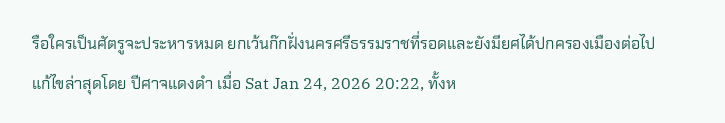รือใครเป็นศัตรูจะประหารหมด ยกเว้นก๊กฝั่งนครศรีธรรมราชที่รอดและยังมียศได้ปกครองเมืองต่อไป
แก้ไขล่าสุดโดย ปีศาจแดงดำ เมื่อ Sat Jan 24, 2026 20:22, ทั้งห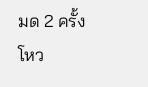มด 2 ครั้ง
โหว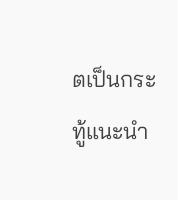ตเป็นกระทู้แนะนำ